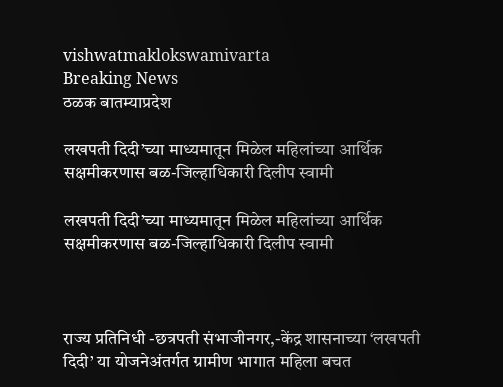vishwatmaklokswamivarta
Breaking News
ठळक बातम्याप्रदेश

लखपती दिदी’च्या माध्यमातून मिळेल महिलांच्या आर्थिक सक्षमीकरणास बळ-जिल्हाधिकारी दिलीप स्वामी

लखपती दिदी’च्या माध्यमातून मिळेल महिलांच्या आर्थिक सक्षमीकरणास बळ-जिल्हाधिकारी दिलीप स्वामी



राज्य प्रतिनिधी -छत्रपती संभाजीनगर,-केंद्र शासनाच्या ‘लखपती दिदी’ या योजनेअंतर्गत ग्रामीण भागात महिला बचत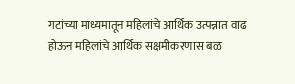गटांच्या माध्यमातून महिलांचे आर्थिक उत्पन्नात वाढ होऊन महिलांचे आर्थिक सक्षमीकरणास बळ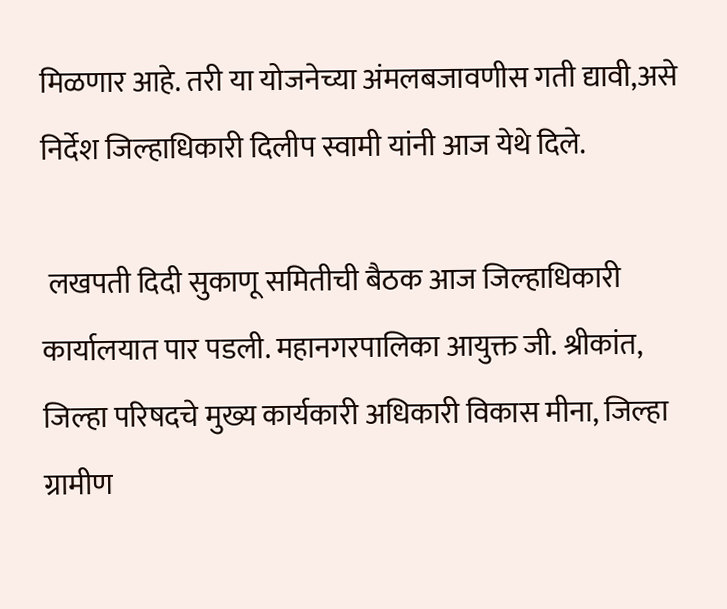मिळणार आहे. तरी या योजनेच्या अंमलबजावणीस गती द्यावी,असे निर्देश जिल्हाधिकारी दिलीप स्वामी यांनी आज येथे दिले.

 लखपती दिदी सुकाणू समितीची बैठक आज जिल्हाधिकारी कार्यालयात पार पडली. महानगरपालिका आयुक्त जी. श्रीकांत, जिल्हा परिषदचे मुख्य कार्यकारी अधिकारी विकास मीना, जिल्हा ग्रामीण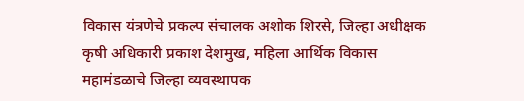विकास यंत्रणेचे प्रकल्प संचालक अशोक शिरसे, जिल्हा अधीक्षक कृषी अधिकारी प्रकाश देशमुख, महिला आर्थिक विकास महामंडळाचे जिल्हा व्यवस्थापक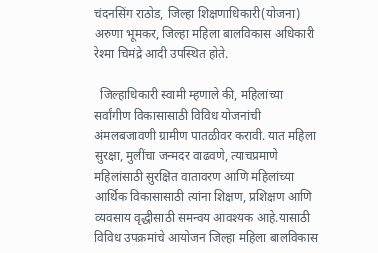चंदनसिंग राठोड, जिल्हा शिक्षणाधिकारी(योजना) अरुणा भूमकर, जिल्हा महिला बालविकास अधिकारी रेश्मा चिमंद्रे आदी उपस्थित होते.

  जिल्हाधिकारी स्वामी म्हणाले की, महिलांच्या सर्वांगीण विकासासाठी विविध योजनांची अंमलबजावणी ग्रामीण पातळीवर करावी. यात महिला सुरक्षा, मुलींचा जन्मदर वाढवणे, त्याचप्रमाणे महिलांसाठी सुरक्षित वातावरण आणि महिलांच्या आर्थिक विकासासाठी त्यांना शिक्षण, प्रशिक्षण आणि व्यवसाय वृद्धीसाठी समन्वय आवश्यक आहे.यासाठी विविध उपक्रमांचे आयोजन जिल्हा महिला बालविकास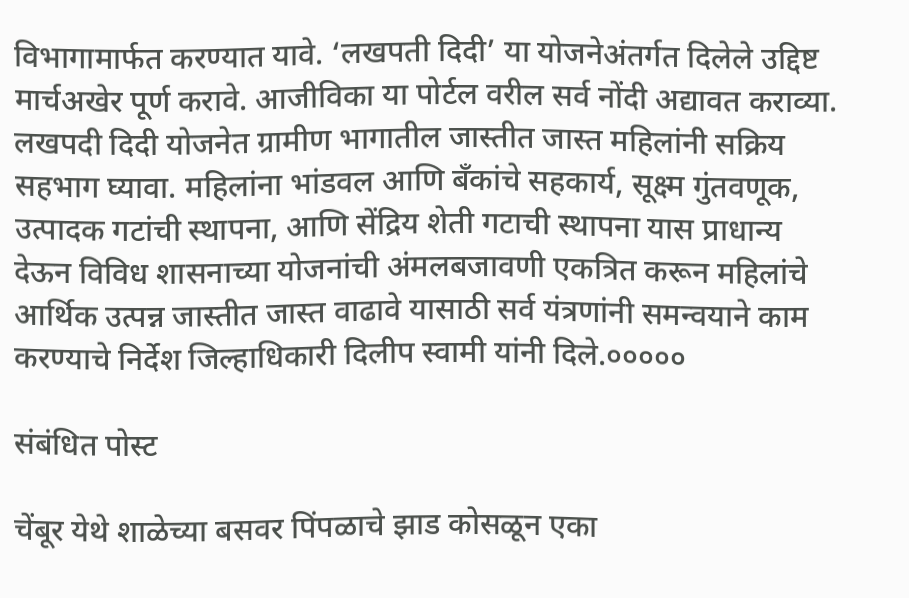विभागामार्फत करण्यात यावे. ‘लखपती दिदी’ या योजनेअंतर्गत दिलेले उद्दिष्ट मार्चअखेर पूर्ण करावे. आजीविका या पोर्टल वरील सर्व नोंदी अद्यावत कराव्या. लखपदी दिदी योजनेत ग्रामीण भागातील जास्तीत जास्त महिलांनी सक्रिय सहभाग घ्यावा. महिलांना भांडवल आणि बँकांचे सहकार्य, सूक्ष्म गुंतवणूक, उत्पादक गटांची स्थापना, आणि सेंद्रिय शेती गटाची स्थापना यास प्राधान्य देऊन विविध शासनाच्या योजनांची अंमलबजावणी एकत्रित करून महिलांचे आर्थिक उत्पन्न जास्तीत जास्त वाढावे यासाठी सर्व यंत्रणांनी समन्वयाने काम करण्याचे निर्देश जिल्हाधिकारी दिलीप स्वामी यांनी दिले.०००००

संबंधित पोस्ट

चेंबूर येथे शाळेच्या बसवर पिंपळाचे झाड कोसळून एका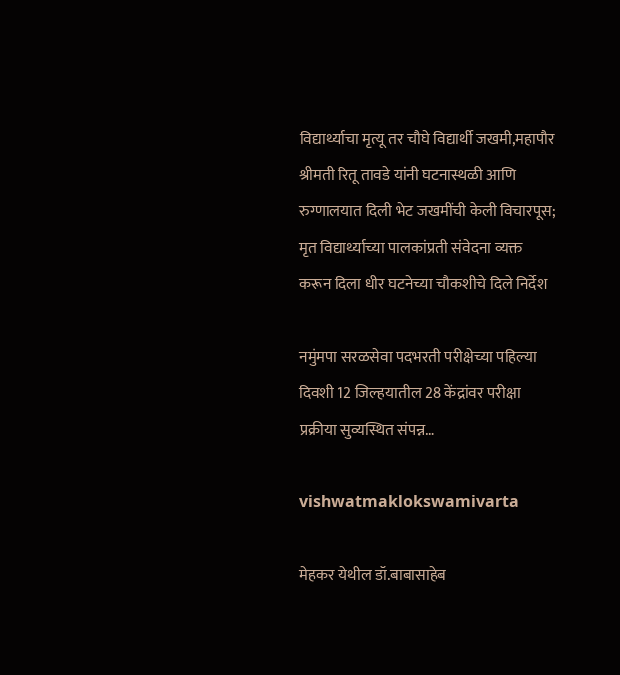विद्यार्थ्याचा मृत्यू तर चौघे विद्यार्थी जखमी,महापौर श्रीमती रितू तावडे यांनी घटनास्थळी आणि रुग्णालयात दिली भेट जखमींची केली विचारपूस; मृत विद्यार्थ्याच्या पालकांप्रती संवेदना व्यक्त करून दिला धीर घटनेच्या चौकशीचे दिले निर्देश

नमुंमपा सरळसेवा पदभरती परीक्षेच्या पहिल्या दिवशी 12 जिल्हयातील 28 केंद्रांवर परीक्षा प्रक्रीया सुव्यस्थित संपन्न…

vishwatmaklokswamivarta

मेहकर येथील डॉ.बाबासाहेब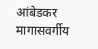आंबेडकर मागासवर्गीय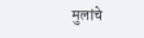मुलांचे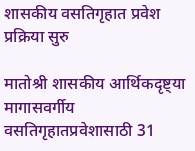शासकीय वसतिगृहात प्रवेश प्रक्रिया सुरु

मातोश्री शासकीय आर्थिकदृष्ट्या मागासवर्गीय वसतिगृहातप्रवेशासाठी 31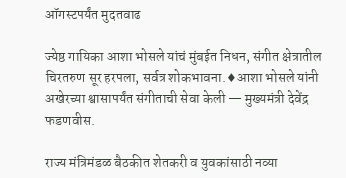ऑगस्टपर्यंत मुदतवाढ

ज्येष्ठ गायिका आशा भोसले यांचं मुंबईत निधन, संगीत क्षेत्रातील चिरतरुण सूर हरपला, सर्वत्र शोकभावना.♦आशा भोसले यांनी अखेरच्या श्वासापर्यंत संगीताची सेवा केली — मुख्यमंत्री देवेंद्र फडणवीस.

राज्य मंत्रिमंडळ बैठकीत शेतकरी व युवकांसाठी नव्या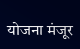योजना मंजूर